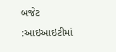બજેટ :આઇઆઇટીમાં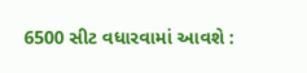6500 સીટ વધારવામાં આવશે :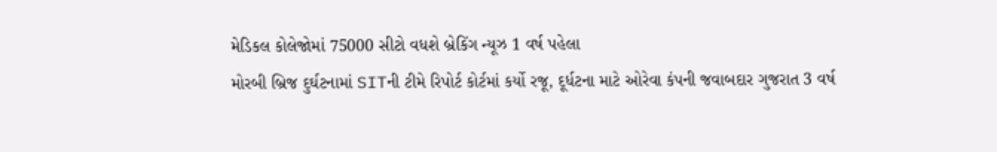મેડિકલ કોલેજોમાં 75000 સીટો વધશે બ્રેકિંગ ન્યૂઝ 1 વર્ષ પહેલા
મોરબી બ્રિજ દુર્ઘટનામાં SITની ટીમે રિપોર્ટ કોર્ટમાં કર્યો રજૂ, દૂર્ધટના માટે ઓરેવા કંપની જવાબદાર ગુજરાત 3 વર્ષ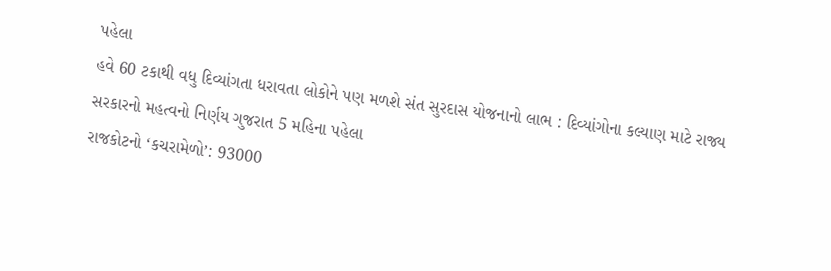પહેલા
હવે 60 ટકાથી વધુ દિવ્યાંગતા ધરાવતા લોકોને પણ મળશે સંત સુરદાસ યોજનાનો લાભ : દિવ્યાંગોના કલ્યાણ માટે રાજ્ય સરકારનો મહત્વનો નિર્ણય ગુજરાત 5 મહિના પહેલા
રાજકોટનો ‘કચરામેળો’: 93000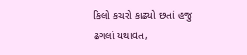કિલો કચરો કાઢ્યો છતાં હજુ ઢગલાં યથાવત,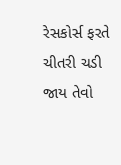રેસકોર્સ ફરતે ચીતરી ચડી જાય તેવો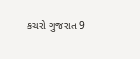કચરો ગુજરાત 9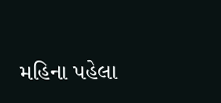મહિના પહેલા